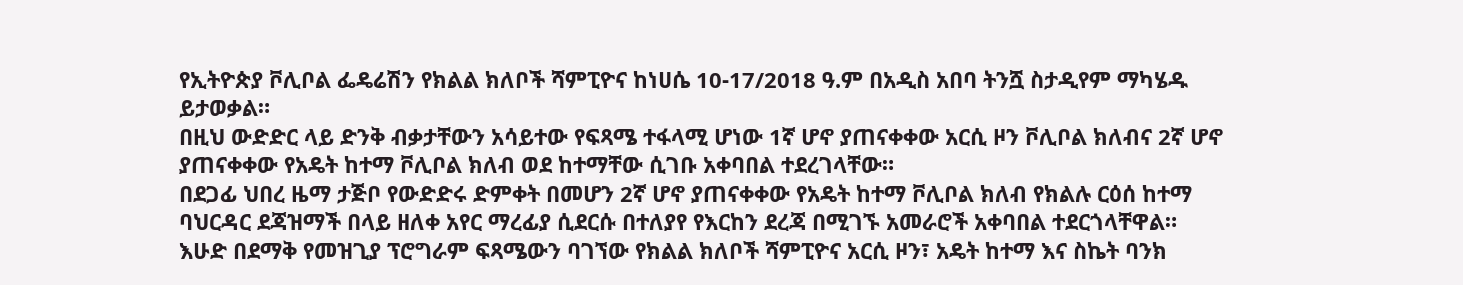የኢትዮጵያ ቮሊቦል ፌዴሬሽን የክልል ክለቦች ሻምፒዮና ከነሀሴ 10-17/2018 ዓ.ም በአዲስ አበባ ትንሿ ስታዲየም ማካሄዱ ይታወቃል።
በዚህ ውድድር ላይ ድንቅ ብቃታቸውን አሳይተው የፍጻሜ ተፋላሚ ሆነው 1ኛ ሆኖ ያጠናቀቀው አርሲ ዞን ቮሊቦል ክለብና 2ኛ ሆኖ ያጠናቀቀው የአዴት ከተማ ቮሊቦል ክለብ ወደ ከተማቸው ሲገቡ አቀባበል ተደረገላቸው።
በደጋፊ ህበረ ዜማ ታጅቦ የውድድሩ ድምቀት በመሆን 2ኛ ሆኖ ያጠናቀቀው የአዴት ከተማ ቮሊቦል ክለብ የክልሉ ርዕሰ ከተማ ባህርዳር ደጃዝማች በላይ ዘለቀ አየር ማረፊያ ሲደርሱ በተለያየ የእርከን ደረጃ በሚገኙ አመራሮች አቀባበል ተደርጎላቸዋል።
እሁድ በደማቅ የመዝጊያ ፕሮግራም ፍጻሜውን ባገኘው የክልል ክለቦች ሻምፒዮና አርሲ ዞን፣ አዴት ከተማ እና ስኬት ባንክ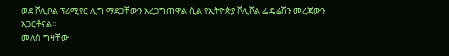ወደ ቮሊቦል ፕሪሚየር ሊግ ማደጋቸውን አረጋግጠዋል ሲል የኢትዮጵያ ቮሊቮል ፌዴሬሽን መረጃውን አጋርቶናል።
መለሰ ግዛቸው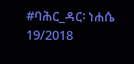#ባሕር_ዳር፡ ነሐሴ 19/2018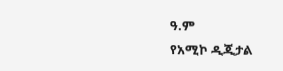ዓ.ም
የአሚኮ ዲጂታል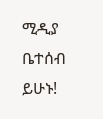ሚዲያ ቤተሰብ ይሁኑ!